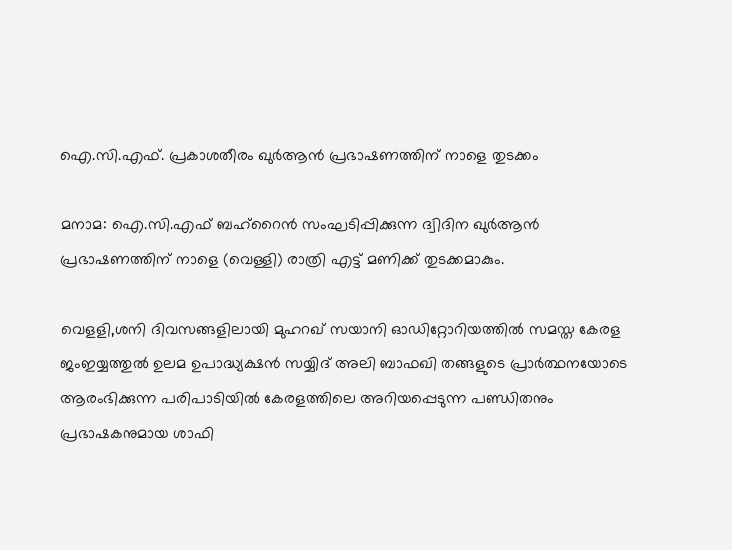ഐ.സി.എഫ്. പ്രകാശതീരം ഖുർആൻ പ്രഭാഷണത്തിന് നാളെ തുടക്കം

മനാമ: ഐ.സി.എഫ് ബഹ്റൈൻ സംഘടിപ്പിക്കുന്ന ദ്വിദിന ഖുർആൻ പ്രഭാഷണത്തിന് നാളെ (വെള്ളി) രാത്രി എട്ട് മണിക്ക് തുടക്കമാകും.

വെളളി,ശനി ദിവസങ്ങളിലായി മുഹറഖ് സയാനി ഓഡിറ്റോറിയത്തിൽ സമസ്ത കേരള ജംഇയ്യത്തുൽ ഉലമ ഉപാദ്ധ്യക്ഷൻ സയ്യിദ് അലി ബാഫഖി തങ്ങളുടെ പ്രാർത്ഥനയോടെ ആരംഭിക്കുന്ന പരിപാടിയിൽ കേരളത്തിലെ അറിയപ്പെടുന്ന പണ്ഡിതനും പ്രഭാഷകനുമായ ശാഫി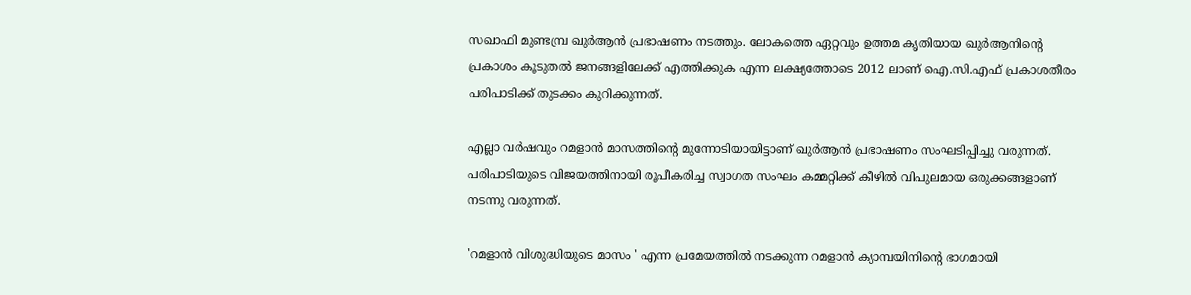സഖാഫി മുണ്ടമ്പ്ര ഖുർആൻ പ്രഭാഷണം നടത്തും. ലോകത്തെ ഏറ്റവും ഉത്തമ കൃതിയായ ഖുർആനിന്റെ പ്രകാശം കൂടുതൽ ജനങ്ങളിലേക്ക് എത്തിക്കുക എന്ന ലക്ഷ്യത്തോടെ 2012 ലാണ് ഐ.സി.എഫ് പ്രകാശതീരം പരിപാടിക്ക് തുടക്കം കുറിക്കുന്നത്.

എല്ലാ വർഷവും റമളാൻ മാസത്തിന്റെ മുന്നോടിയായിട്ടാണ് ഖുർആൻ പ്രഭാഷണം സംഘടിപ്പിച്ചു വരുന്നത്. പരിപാടിയുടെ വിജയത്തിനായി രൂപീകരിച്ച സ്വാഗത സംഘം കമ്മറ്റിക്ക് കീഴിൽ വിപുലമായ ഒരുക്കങ്ങളാണ് നടന്നു വരുന്നത്.

'റമളാൻ വിശുദ്ധിയുടെ മാസം ' എന്ന പ്രമേയത്തിൽ നടക്കുന്ന റമളാൻ ക്യാമ്പയിനിന്റെ ഭാഗമായി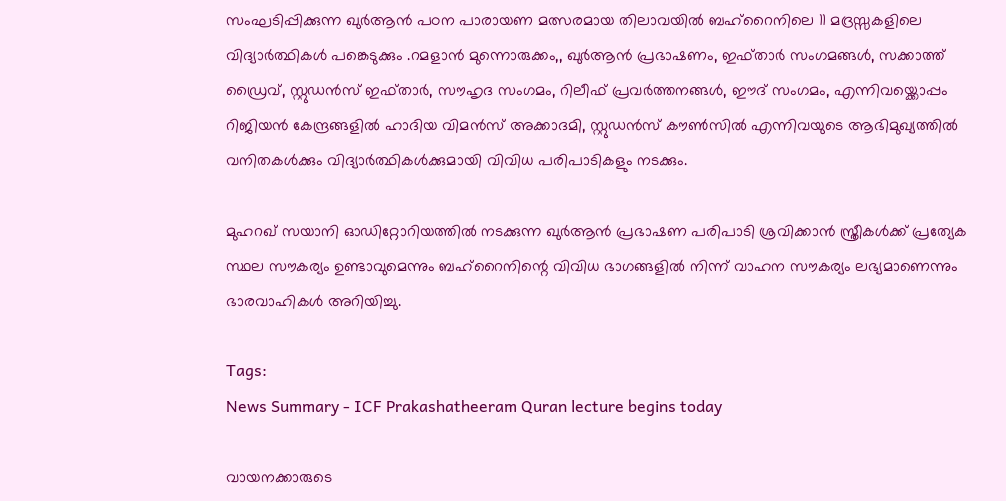സംഘടിപ്പിക്കുന്ന ഖുർആൻ പഠന പാരായണ മത്സരമായ തിലാവയിൽ ബഹ്റൈനിലെ 11 മദ്രസ്സകളിലെ വിദ്യാർത്ഥികൾ പങ്കെടുക്കും .റമളാൻ മുന്നൊരുക്കം,, ഖുർആൻ പ്രഭാഷണം, ഇഫ്താർ സംഗമങ്ങൾ, സക്കാത്ത് ഡ്രൈവ്, സ്റ്റുഡൻസ് ഇഫ്താർ, സൗഹൃദ സംഗമം, റിലീഫ് പ്രവർത്തനങ്ങൾ, ഈദ് സംഗമം, എന്നിവയ്ക്കൊപ്പം റിജിയൻ കേന്ദ്രങ്ങളിൽ ഹാദിയ വിമൻസ് അക്കാദമി, സ്റ്റുഡൻസ് കൗൺസിൽ എന്നിവയുടെ ആഭിമുഖ്യത്തിൽ വനിതകൾക്കും വിദ്യാർത്ഥികൾക്കുമായി വിവിധ പരിപാടികളും നടക്കും.

മുഹറഖ് സയാനി ഓഡിറ്റോറിയത്തിൽ നടക്കുന്ന ഖുർആൻ പ്രഭാഷണ പരിപാടി ശ്രവിക്കാൻ സ്ത്രീകൾക്ക് പ്രത്യേക സ്ഥല സൗകര്യം ഉണ്ടാവുമെന്നും ബഹ്റൈനിന്റെ വിവിധ ഭാഗങ്ങളിൽ നിന്ന് വാഹന സൗകര്യം ലഭ്യമാണെന്നും ഭാരവാഹികൾ അറിയിച്ചു.

Tags:
News Summary - ICF Prakashatheeram Quran lecture begins today

വായനക്കാരുടെ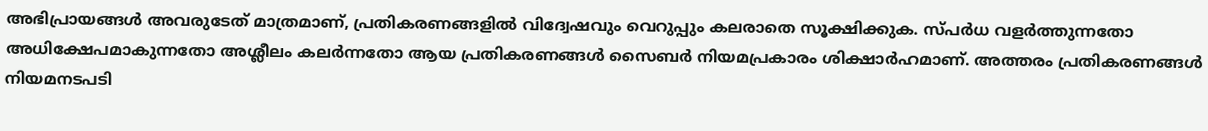അഭിപ്രായങ്ങള്‍ അവരുടേത് മാത്രമാണ്, പ്രതികരണങ്ങളിൽ വിദ്വേഷവും വെറുപ്പും കലരാതെ സൂക്ഷിക്കുക. സ്പർധ വളർത്തുന്നതോ അധിക്ഷേപമാകുന്നതോ അശ്ലീലം കലർന്നതോ ആയ പ്രതികരണങ്ങൾ സൈബർ നിയമപ്രകാരം ശിക്ഷാർഹമാണ്. അത്തരം പ്രതികരണങ്ങൾ നിയമനടപടി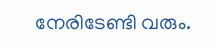നേരിടേണ്ടി വരും.